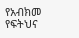የአብክመ የፍትህና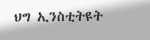ህግ ኢንስቲትዩት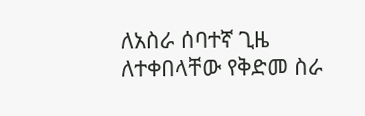ለአስራ ሰባተኛ ጊዜ ለተቀበላቸው የቅድመ ስራ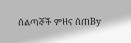ሰልጣኞች ምዘና ሰጠBy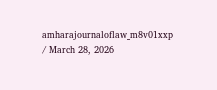amharajournaloflaw_m8v01xxp / March 28, 2026